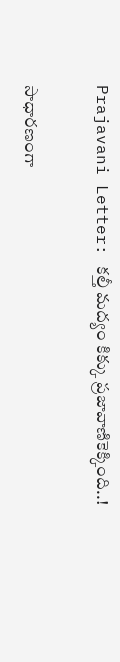Prajavani Letter: కల్తీ మద్యం కిక్కు ప్రజావాణికెక్కింది..!

సాధారణంగా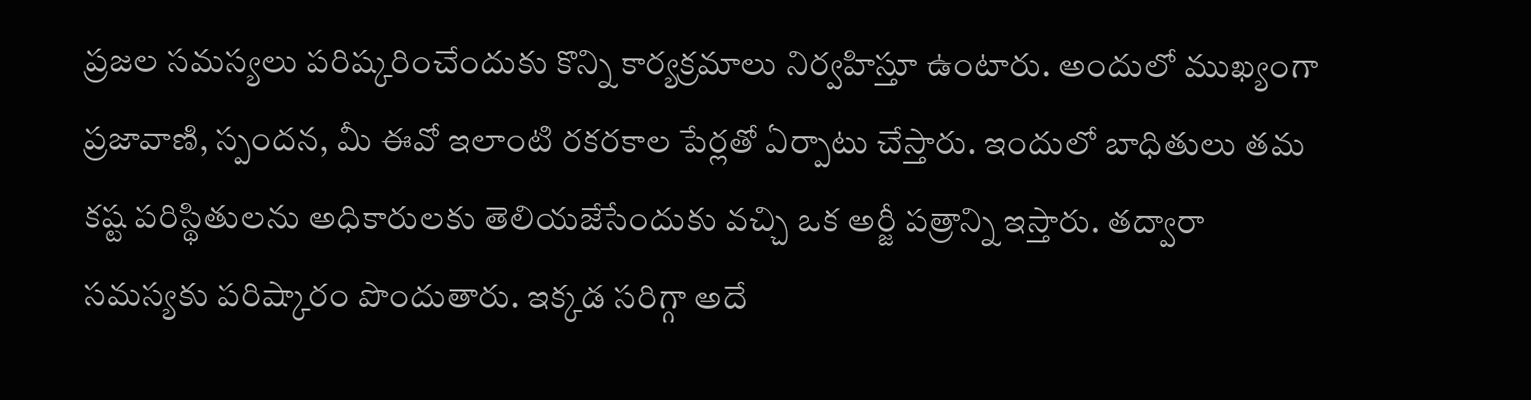ప్రజల సమస్యలు పరిష్కరించేందుకు కొన్ని కార్యక్రమాలు నిర్వహిస్తూ ఉంటారు. అందులో ముఖ్యంగా ప్రజావాణి, స్పందన, మీ ఈవో ఇలాంటి రకరకాల పేర్లతో ఏర్పాటు చేస్తారు. ఇందులో బాధితులు తమ కష్ట పరిస్థితులను అధికారులకు తెలియజేసేందుకు వచ్చి ఒక అర్జీ పత్రాన్ని ఇస్తారు. తద్వారా సమస్యకు పరిష్కారం పొందుతారు. ఇక్కడ సరిగ్గా అదే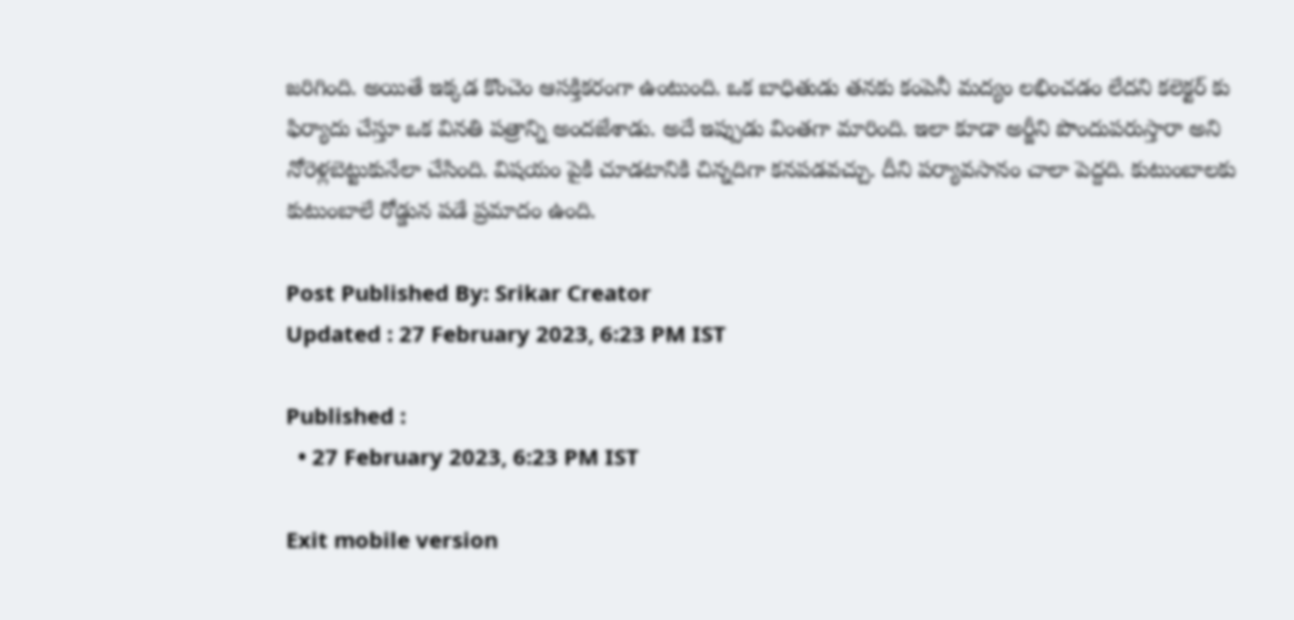జరిగింది. అయితే ఇక్కడ కొంచెం ఆసక్తికరంగా ఉంటుంది. ఒక బాధితుడు తనకు కంపెనీ మద్యం లభించడం లేదని కలెక్టర్ కు ఫిర్యాదు చేస్తూ ఒక వినతి పత్రాన్ని అందజేశాడు. అదే ఇప్పుడు వింతగా మారింది. ఇలా కూడా అర్జీని పొందుపరుస్తారా అని నోరెళ్లబెట్టుకునేలా చేసింది. విషయం పైకి చూడటానికి చిన్నదిగా కనపడవచ్చు. దీని పర్యావసానం చాలా పెద్దది. కుటుంబాలకు కుటుంబాలే రోడ్డున పడే ప్రమాదం ఉంది.

Post Published By: Srikar Creator
Updated : 27 February 2023, 6:23 PM IST

Published :
  • 27 February 2023, 6:23 PM IST

Exit mobile version